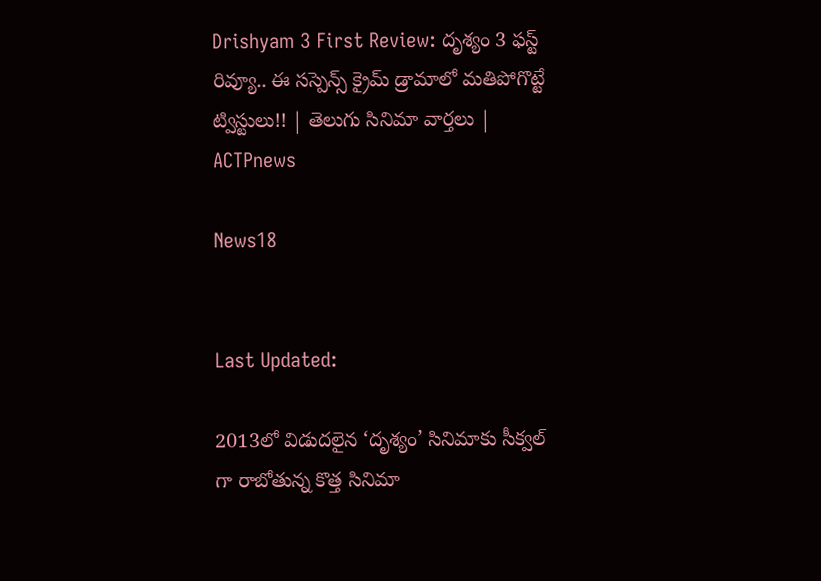Drishyam 3 First Review: దృశ్యం 3 ఫస్ట్ రివ్యూ.. ఈ సస్పెన్స్ క్రైమ్ డ్రామాలో మతిపోగొట్టే ట్విస్టులు!! | తెలుగు సినిమా వార్తలు | ACTPnews

News18


Last Updated:

2013లో విడుదలైన ‘దృశ్యం’ సినిమాకు సీక్వల్ గా రాబోతున్న కొత్త సినిమా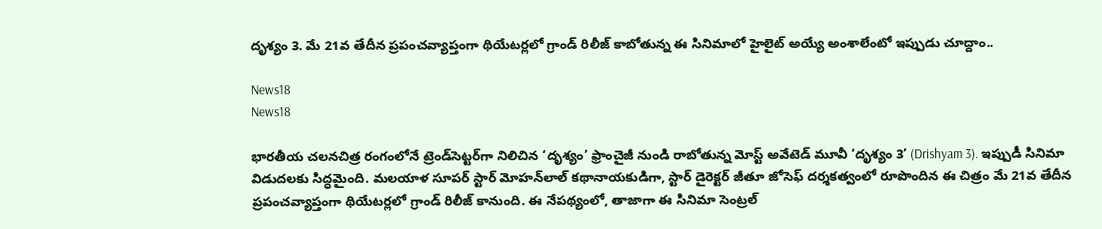దృశ్యం 3. మే 21వ తేదీన ప్రపంచవ్యాప్తంగా థియేటర్లలో గ్రాండ్ రిలీజ్ కాబోతున్న ఈ సినిమాలో హైలైట్ అయ్యే అంశాలేంటో ఇప్పుడు చూద్దాం..

News18
News18

భారతీయ చలనచిత్ర రంగంలోనే ట్రెండ్‌సెట్టర్‌గా నిలిచిన ‘దృశ్యం’ ఫ్రాంచైజీ నుండి రాబోతున్న మోస్ట్ అవేటెడ్ మూవీ ‘దృశ్యం 3’ (Drishyam 3). ఇప్పుడీ సినిమా విడుదలకు సిద్ధమైంది. మలయాళ సూపర్ స్టార్ మోహన్‌లాల్ కథానాయకుడిగా, స్టార్ డైరెక్టర్ జీతూ జోసెఫ్ దర్శకత్వంలో రూపొందిన ఈ చిత్రం మే 21వ తేదీన ప్రపంచవ్యాప్తంగా థియేటర్లలో గ్రాండ్ రిలీజ్ కానుంది. ఈ నేపథ్యంలో, తాజాగా ఈ సినిమా సెంట్రల్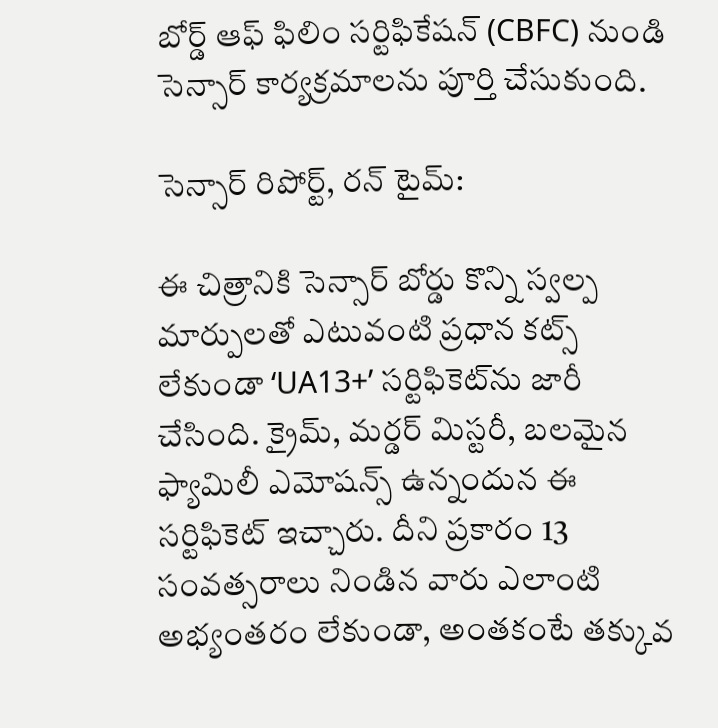బోర్డ్ ఆఫ్ ఫిలిం సర్టిఫికేషన్ (CBFC) నుండి సెన్సార్ కార్యక్రమాలను పూర్తి చేసుకుంది.

సెన్సార్ రిపోర్ట్, రన్ టైమ్:

ఈ చిత్రానికి సెన్సార్ బోర్డు కొన్ని స్వల్ప మార్పులతో ఎటువంటి ప్రధాన కట్స్ లేకుండా ‘UA13+’ సర్టిఫికెట్‌ను జారీ చేసింది. క్రైమ్, మర్డర్ మిస్టరీ, బలమైన ఫ్యామిలీ ఎమోషన్స్ ఉన్నందున ఈ సర్టిఫికెట్ ఇచ్చారు. దీని ప్రకారం 13 సంవత్సరాలు నిండిన వారు ఎలాంటి అభ్యంతరం లేకుండా, అంతకంటే తక్కువ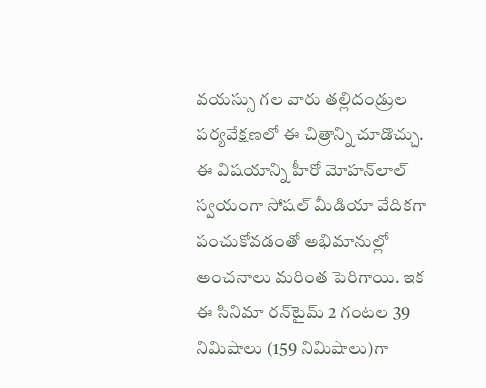వయస్సు గల వారు తల్లిదండ్రుల పర్యవేక్షణలో ఈ చిత్రాన్ని చూడొచ్చు. ఈ విషయాన్ని హీరో మోహన్‌లాల్ స్వయంగా సోషల్ మీడియా వేదికగా పంచుకోవడంతో అభిమానుల్లో అంచనాలు మరింత పెరిగాయి. ఇక ఈ సినిమా రన్‌టైమ్ 2 గంటల 39 నిమిషాలు (159 నిమిషాలు)గా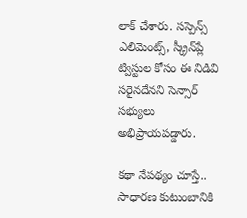లాక్ చేశారు. సస్పెన్స్ ఎలిమెంట్స్, స్క్రీన్‌ప్లే ట్విస్టుల కోసం ఈ నిడివి సరైనదేనని సెన్సార్ సభ్యులు అభిప్రాయపడ్డారు.

కథా నేపథ్యం చూస్తే.. సాధారణ కుటుంబానికి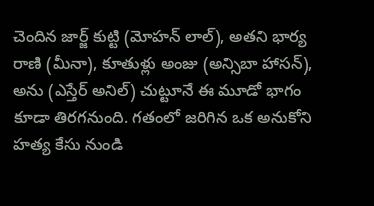చెందిన జార్జ్ కుట్టి (మోహన్ లాల్), అతని భార్య రాణి (మీనా), కూతుళ్లు అంజు (అన్సిబా హాసన్), అను (ఎస్తేర్ అనిల్) చుట్టూనే ఈ మూడో భాగం కూడా తిరగనుంది. గతంలో జరిగిన ఒక అనుకోని హత్య కేసు నుండి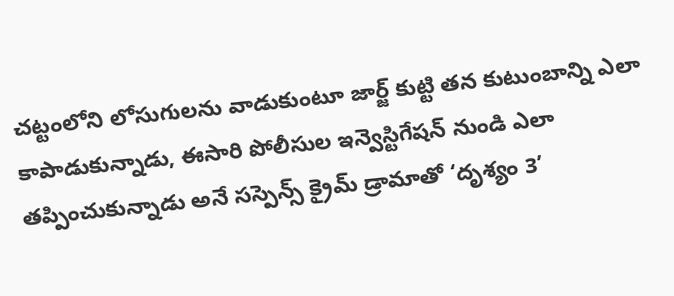చట్టంలోని లోసుగులను వాడుకుంటూ జార్జ్ కుట్టి తన కుటుంబాన్ని ఎలా కాపాడుకున్నాడు, ఈసారి పోలీసుల ఇన్వెస్టిగేషన్ నుండి ఎలా తప్పించుకున్నాడు అనే సస్పెన్స్ క్రైమ్ డ్రామాతో ‘దృశ్యం 3’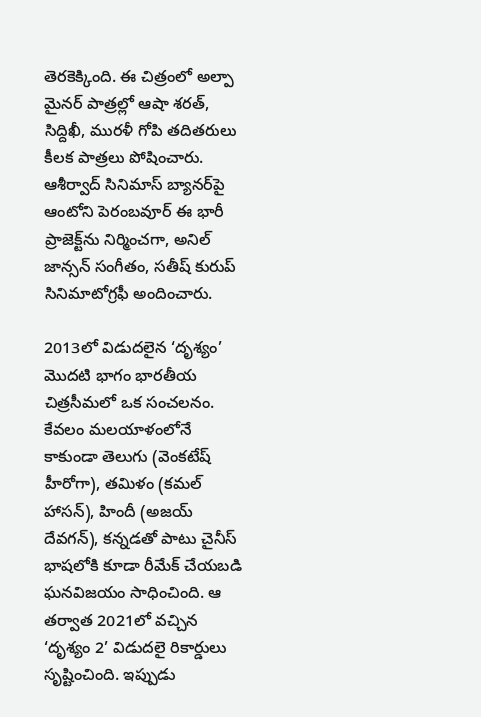తెరకెక్కింది. ఈ చిత్రంలో అల్పా మైనర్ పాత్రల్లో ఆషా శరత్, సిద్దిఖీ, మురళీ గోపి తదితరులు కీలక పాత్రలు పోషించారు. ఆశీర్వాద్ సినిమాస్ బ్యానర్‌పై ఆంటోని పెరంబవూర్ ఈ భారీ ప్రాజెక్ట్‌ను నిర్మించగా, అనిల్ జాన్సన్ సంగీతం, సతీష్ కురుప్ సినిమాటోగ్రఫీ అందించారు.

2013లో విడుదలైన ‘దృశ్యం’ మొదటి భాగం భారతీయ చిత్రసీమలో ఒక సంచలనం. కేవలం మలయాళంలోనే కాకుండా తెలుగు (వెంకటేష్ హీరోగా), తమిళం (కమల్ హాసన్), హిందీ (అజయ్ దేవగన్), కన్నడతో పాటు చైనీస్ భాషలోకి కూడా రీమేక్ చేయబడి ఘనవిజయం సాధించింది. ఆ తర్వాత 2021లో వచ్చిన ‘దృశ్యం 2’ విడుదలై రికార్డులు సృష్టించింది. ఇప్పుడు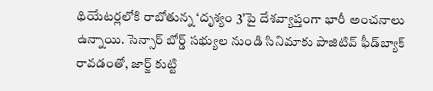థియేటర్లలోకి రాబోతున్న ‘దృశ్యం 3’పై దేశవ్యాప్తంగా భారీ అంచనాలు ఉన్నాయి. సెన్సార్ బోర్డ్ సభ్యుల నుండి సినిమాకు పాజిటివ్ ఫీడ్‌బ్యాక్ రావడంతో, జార్జ్ కుట్టి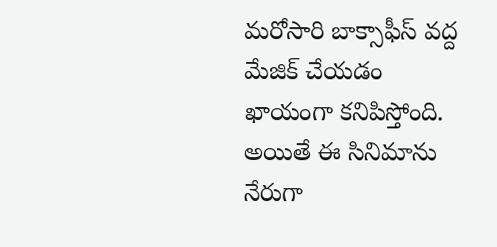మరోసారి బాక్సాఫీస్ వద్ద మేజిక్ చేయడం ఖాయంగా కనిపిస్తోంది. అయితే ఈ సినిమాను నేరుగా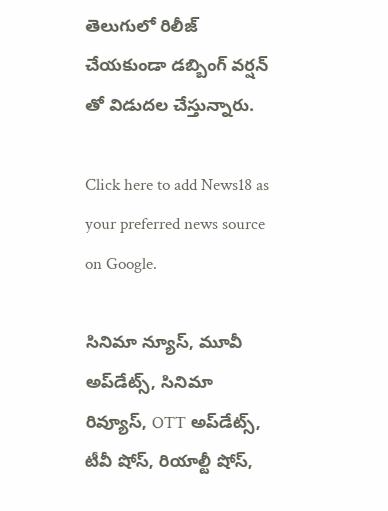తెలుగులో రిలీజ్ చేయకుండా డబ్బింగ్ వర్షన్ తో విడుదల చేస్తున్నారు.

Click here to add News18 as your preferred news source on Google.

సినిమా న్యూస్, మూవీ అప్‌డేట్స్, సినిమా రివ్యూస్, OTT అప్‌డేట్స్, టీవీ షోస్‌, రియాల్టీ షోస్‌,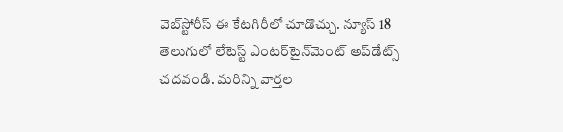వెబ్‌స్టోరీస్ ఈ కేటగిరీలో చూడొచ్చు. న్యూస్ 18 తెలుగులో లేటెస్ట్ ఎంటర్‌టైన్‌మెంట్ అప్‌డేట్స్ చదవండి. మరిన్ని వార్తల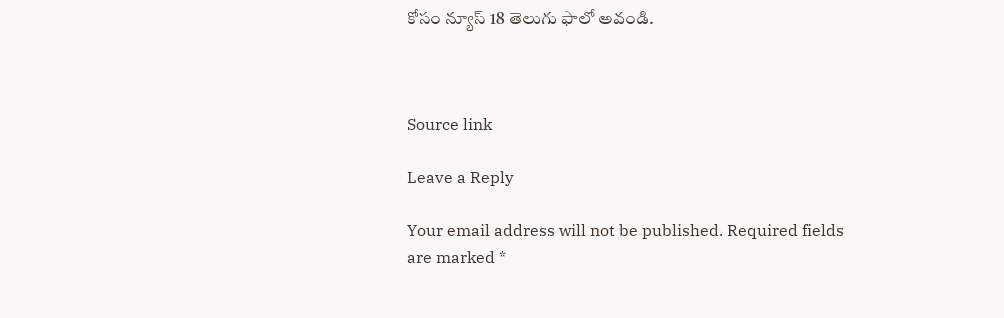కోసం న్యూస్ 18 తెలుగు ఫాలో అవండి.



Source link

Leave a Reply

Your email address will not be published. Required fields are marked *